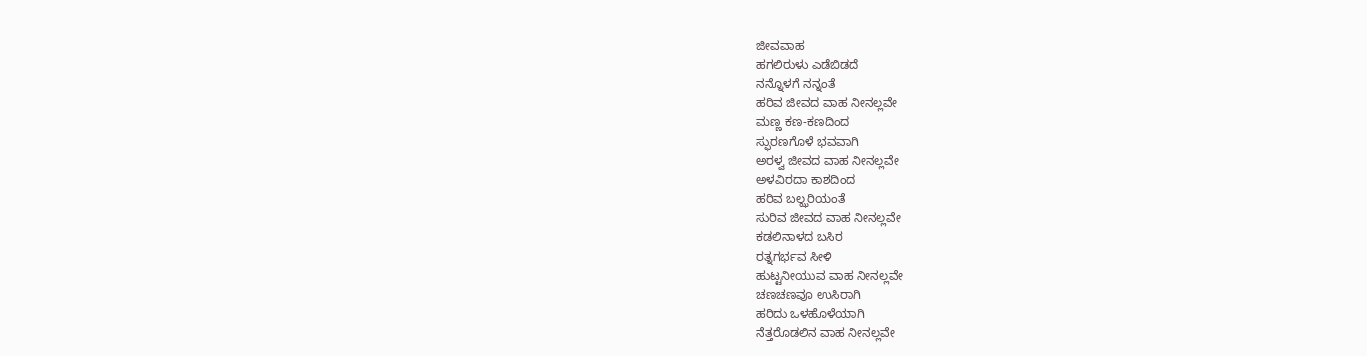ಜೀವವಾಹ
ಹಗಲಿರುಳು ಎಡೆಬಿಡದೆ
ನನ್ನೊಳಗೆ ನನ್ನಂತೆ
ಹರಿವ ಜೀವದ ವಾಹ ನೀನಲ್ಲವೇ
ಮಣ್ಣ ಕಣ-ಕಣದಿಂದ
ಸ್ಫುರಣಗೊಳೆ ಭವವಾಗಿ
ಅರಳ್ವ ಜೀವದ ವಾಹ ನೀನಲ್ಲವೇ
ಅಳವಿರದಾ ಕಾಶದಿಂದ
ಹರಿವ ಬಲ್ಝರಿಯಂತೆ
ಸುರಿವ ಜೀವದ ವಾಹ ನೀನಲ್ಲವೇ
ಕಡಲಿನಾಳದ ಬಸಿರ
ರತ್ನಗರ್ಭವ ಸೀಳಿ
ಹುಟ್ಟನೀಯುವ ವಾಹ ನೀನಲ್ಲವೇ
ಚಣಚಣವೂ ಉಸಿರಾಗಿ
ಹರಿದು ಒಳಹೊಳೆಯಾಗಿ
ನೆತ್ತರೊಡಲಿನ ವಾಹ ನೀನಲ್ಲವೇ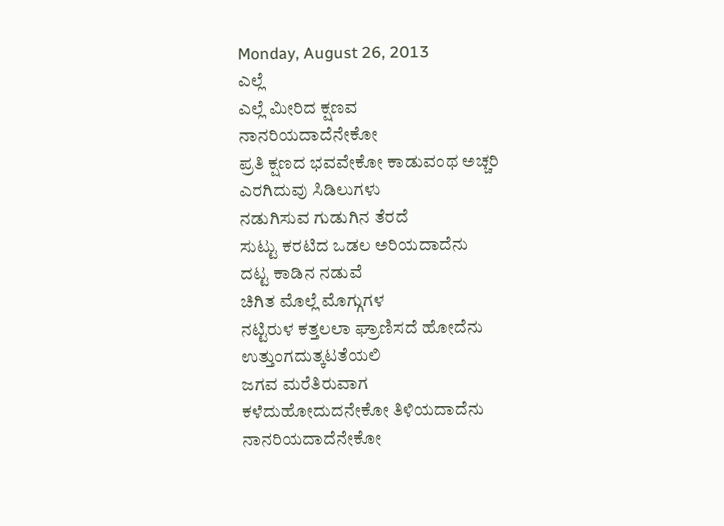Monday, August 26, 2013
ಎಲ್ಲೆ
ಎಲ್ಲೆ ಮೀರಿದ ಕ್ಷಣವ
ನಾನರಿಯದಾದೆನೇಕೋ
ಪ್ರತಿ ಕ್ಷಣದ ಭವವೇಕೋ ಕಾಡುವಂಥ ಅಚ್ಚರಿ
ಎರಗಿದುವು ಸಿಡಿಲುಗಳು
ನಡುಗಿಸುವ ಗುಡುಗಿನ ತೆರದೆ
ಸುಟ್ಟು ಕರಟಿದ ಒಡಲ ಅರಿಯದಾದೆನು
ದಟ್ಟ ಕಾಡಿನ ನಡುವೆ
ಚಿಗಿತ ಮೊಲ್ಲೆ ಮೊಗ್ಗುಗಳ
ನಟ್ಟಿರುಳ ಕತ್ತಲಲಾ ಘ್ರಾಣಿಸದೆ ಹೋದೆನು
ಉತ್ತುಂಗದುತ್ಕಟತೆಯಲಿ
ಜಗವ ಮರೆತಿರುವಾಗ
ಕಳೆದುಹೋದುದನೇಕೋ ತಿಳಿಯದಾದೆನು
ನಾನರಿಯದಾದೆನೇಕೋ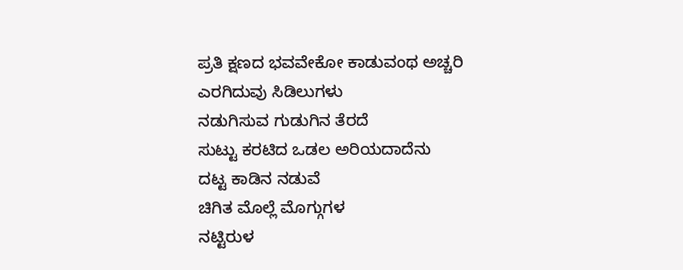ಪ್ರತಿ ಕ್ಷಣದ ಭವವೇಕೋ ಕಾಡುವಂಥ ಅಚ್ಚರಿ
ಎರಗಿದುವು ಸಿಡಿಲುಗಳು
ನಡುಗಿಸುವ ಗುಡುಗಿನ ತೆರದೆ
ಸುಟ್ಟು ಕರಟಿದ ಒಡಲ ಅರಿಯದಾದೆನು
ದಟ್ಟ ಕಾಡಿನ ನಡುವೆ
ಚಿಗಿತ ಮೊಲ್ಲೆ ಮೊಗ್ಗುಗಳ
ನಟ್ಟಿರುಳ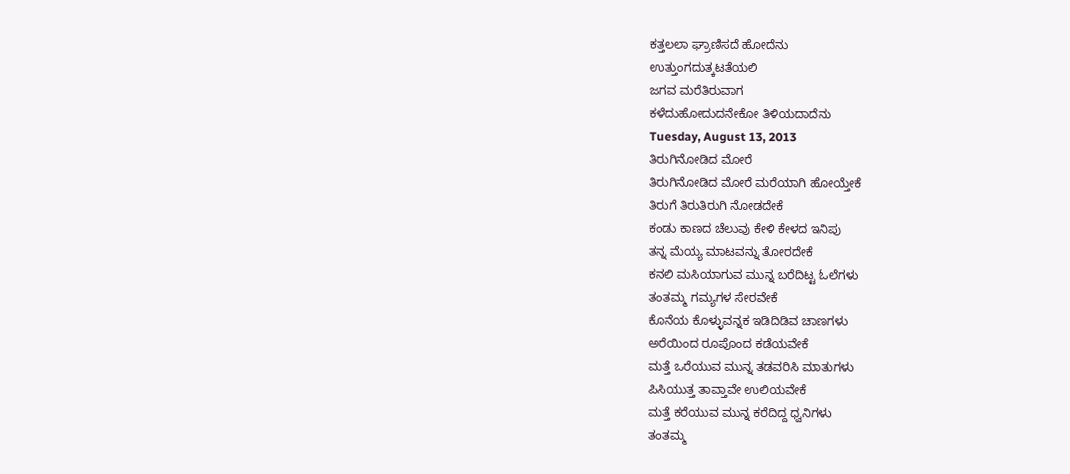ಕತ್ತಲಲಾ ಘ್ರಾಣಿಸದೆ ಹೋದೆನು
ಉತ್ತುಂಗದುತ್ಕಟತೆಯಲಿ
ಜಗವ ಮರೆತಿರುವಾಗ
ಕಳೆದುಹೋದುದನೇಕೋ ತಿಳಿಯದಾದೆನು
Tuesday, August 13, 2013
ತಿರುಗಿನೋಡಿದ ಮೋರೆ
ತಿರುಗಿನೋಡಿದ ಮೋರೆ ಮರೆಯಾಗಿ ಹೋಯ್ತೇಕೆ
ತಿರುಗೆ ತಿರುತಿರುಗಿ ನೋಡದೇಕೆ
ಕಂಡು ಕಾಣದ ಚೆಲುವು ಕೇಳಿ ಕೇಳದ ಇನಿಪು
ತನ್ನ ಮೆಯ್ಯ ಮಾಟವನ್ನು ತೋರದೇಕೆ
ಕನಲಿ ಮಸಿಯಾಗುವ ಮುನ್ನ ಬರೆದಿಟ್ಟ ಓಲೆಗಳು
ತಂತಮ್ಮ ಗಮ್ಯಗಳ ಸೇರವೇಕೆ
ಕೊನೆಯ ಕೊಳ್ಳುವನ್ನಕ ಇಡಿದಿಡಿವ ಚಾಣಗಳು
ಅರೆಯಿಂದ ರೂಪೊಂದ ಕಡೆಯವೇಕೆ
ಮತ್ತೆ ಒರೆಯುವ ಮುನ್ನ ತಡವರಿಸಿ ಮಾತುಗಳು
ಪಿಸಿಯುತ್ತ ತಾವ್ತಾವೇ ಉಲಿಯವೇಕೆ
ಮತ್ತೆ ಕರೆಯುವ ಮುನ್ನ ಕರೆದಿದ್ದ ಧ್ವನಿಗಳು
ತಂತಮ್ಮ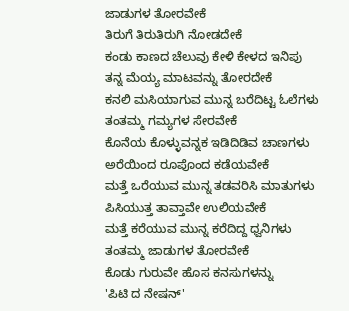ಜಾಡುಗಳ ತೋರವೇಕೆ
ತಿರುಗೆ ತಿರುತಿರುಗಿ ನೋಡದೇಕೆ
ಕಂಡು ಕಾಣದ ಚೆಲುವು ಕೇಳಿ ಕೇಳದ ಇನಿಪು
ತನ್ನ ಮೆಯ್ಯ ಮಾಟವನ್ನು ತೋರದೇಕೆ
ಕನಲಿ ಮಸಿಯಾಗುವ ಮುನ್ನ ಬರೆದಿಟ್ಟ ಓಲೆಗಳು
ತಂತಮ್ಮ ಗಮ್ಯಗಳ ಸೇರವೇಕೆ
ಕೊನೆಯ ಕೊಳ್ಳುವನ್ನಕ ಇಡಿದಿಡಿವ ಚಾಣಗಳು
ಅರೆಯಿಂದ ರೂಪೊಂದ ಕಡೆಯವೇಕೆ
ಮತ್ತೆ ಒರೆಯುವ ಮುನ್ನ ತಡವರಿಸಿ ಮಾತುಗಳು
ಪಿಸಿಯುತ್ತ ತಾವ್ತಾವೇ ಉಲಿಯವೇಕೆ
ಮತ್ತೆ ಕರೆಯುವ ಮುನ್ನ ಕರೆದಿದ್ದ ಧ್ವನಿಗಳು
ತಂತಮ್ಮ ಜಾಡುಗಳ ತೋರವೇಕೆ
ಕೊಡು ಗುರುವೇ ಹೊಸ ಕನಸುಗಳನ್ನು
'ಪಿಟಿ ದ ನೇಷನ್'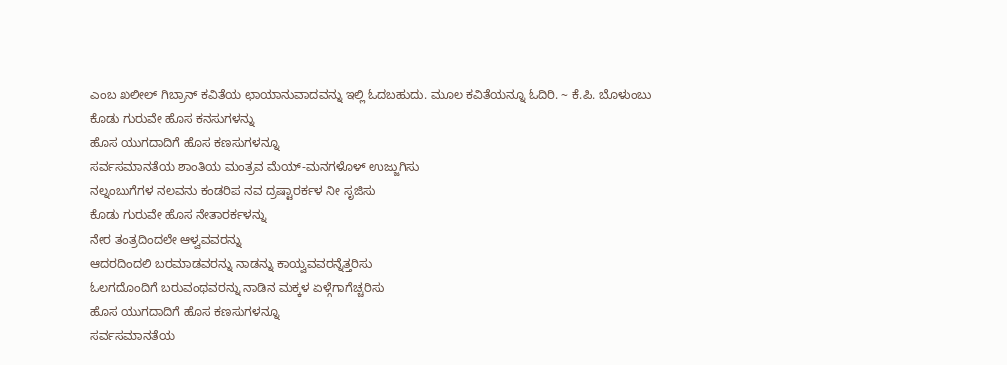ಎಂಬ ಖಲೀಲ್ ಗಿಬ್ರಾನ್ ಕವಿತೆಯ ಛಾಯಾನುವಾದವನ್ನು ಇಲ್ಲಿ ಓದಬಹುದು. ಮೂಲ ಕವಿತೆಯನ್ನೂ ಓದಿರಿ. ~ ಕೆ.ಪಿ. ಬೊಳುಂಬು
ಕೊಡು ಗುರುವೇ ಹೊಸ ಕನಸುಗಳನ್ನು
ಹೊಸ ಯುಗದಾದಿಗೆ ಹೊಸ ಕಣಸುಗಳನ್ನೂ
ಸರ್ವಸಮಾನತೆಯ ಶಾಂತಿಯ ಮಂತ್ರವ ಮೆಯ್-ಮನಗಳೊಳ್ ಉಜ್ಜುಗಿಸು
ನಲ್ನಂಬುಗೆಗಳ ನಲವನು ಕಂಡರಿಪ ನವ ದ್ರಷ್ಟಾರರ್ಕಳ ನೀ ಸೃಜಿಸು
ಕೊಡು ಗುರುವೇ ಹೊಸ ನೇತಾರರ್ಕಳನ್ನು
ನೇರ ತಂತ್ರದಿಂದಲೇ ಆಳ್ವವವರನ್ನು
ಆದರದಿಂದಲಿ ಬರಮಾಡವರನ್ನು ನಾಡನ್ನು ಕಾಯ್ವವವರನ್ನೆತ್ತರಿಸು
ಓಲಗದೊಂದಿಗೆ ಬರುವಂಥವರನ್ನು ನಾಡಿನ ಮಕ್ಕಳ ಏಳ್ಗೆಗಾಗೆಚ್ಚರಿಸು
ಹೊಸ ಯುಗದಾದಿಗೆ ಹೊಸ ಕಣಸುಗಳನ್ನೂ
ಸರ್ವಸಮಾನತೆಯ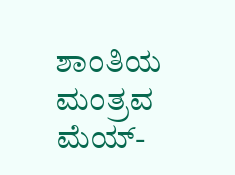ಶಾಂತಿಯ ಮಂತ್ರವ ಮೆಯ್-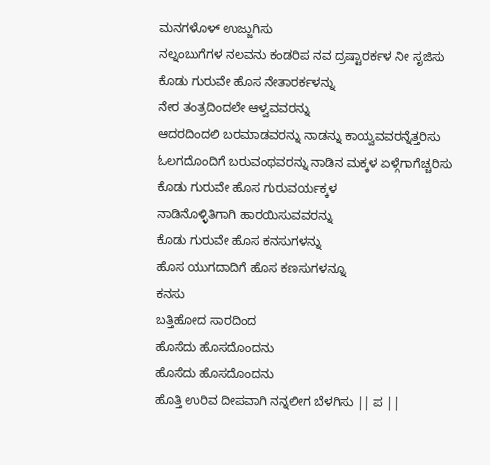ಮನಗಳೊಳ್ ಉಜ್ಜುಗಿಸು
ನಲ್ನಂಬುಗೆಗಳ ನಲವನು ಕಂಡರಿಪ ನವ ದ್ರಷ್ಟಾರರ್ಕಳ ನೀ ಸೃಜಿಸು
ಕೊಡು ಗುರುವೇ ಹೊಸ ನೇತಾರರ್ಕಳನ್ನು
ನೇರ ತಂತ್ರದಿಂದಲೇ ಆಳ್ವವವರನ್ನು
ಆದರದಿಂದಲಿ ಬರಮಾಡವರನ್ನು ನಾಡನ್ನು ಕಾಯ್ವವವರನ್ನೆತ್ತರಿಸು
ಓಲಗದೊಂದಿಗೆ ಬರುವಂಥವರನ್ನು ನಾಡಿನ ಮಕ್ಕಳ ಏಳ್ಗೆಗಾಗೆಚ್ಚರಿಸು
ಕೊಡು ಗುರುವೇ ಹೊಸ ಗುರುವರ್ಯಕ್ಕಳ
ನಾಡಿನೊಳ್ಳಿತಿಗಾಗಿ ಹಾರಯಿಸುವವರನ್ನು
ಕೊಡು ಗುರುವೇ ಹೊಸ ಕನಸುಗಳನ್ನು
ಹೊಸ ಯುಗದಾದಿಗೆ ಹೊಸ ಕಣಸುಗಳನ್ನೂ
ಕನಸು
ಬತ್ತಿಹೋದ ಸಾರದಿಂದ
ಹೊಸೆದು ಹೊಸದೊಂದನು
ಹೊಸೆದು ಹೊಸದೊಂದನು
ಹೊತ್ತಿ ಉರಿವ ದೀಪವಾಗಿ ನನ್ನಲೀಗ ಬೆಳಗಿಸು || ಪ ||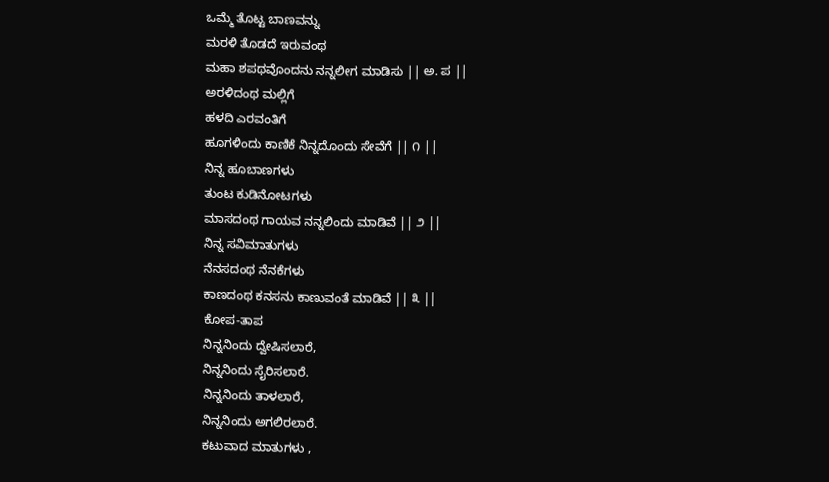ಒಮ್ಮೆ ತೊಟ್ಟ ಬಾಣವನ್ನು
ಮರಳಿ ತೊಡದೆ ಇರುವಂಥ
ಮಹಾ ಶಪಥವೊಂದನು ನನ್ನಲೀಗ ಮಾಡಿಸು || ಅ. ಪ ||
ಅರಳಿದಂಥ ಮಲ್ಲಿಗೆ
ಹಳದಿ ಎರವಂತಿಗೆ
ಹೂಗಳಿಂದು ಕಾಣಿಕೆ ನಿನ್ನದೊಂದು ಸೇವೆಗೆ || ೧ ||
ನಿನ್ನ ಹೂಬಾಣಗಳು
ತುಂಟ ಕುಡಿನೋಟಗಳು
ಮಾಸದಂಥ ಗಾಯವ ನನ್ನಲಿಂದು ಮಾಡಿವೆ || ೨ ||
ನಿನ್ನ ಸವಿಮಾತುಗಳು
ನೆನಸದಂಥ ನೆನಕೆಗಳು
ಕಾಣದಂಥ ಕನಸನು ಕಾಣುವಂತೆ ಮಾಡಿವೆ || ೩ ||
ಕೋಪ-ತಾಪ
ನಿನ್ನನಿಂದು ದ್ವೇಷಿಸಲಾರೆ,
ನಿನ್ನನಿಂದು ಸೈರಿಸಲಾರೆ.
ನಿನ್ನನಿಂದು ತಾಳಲಾರೆ,
ನಿನ್ನನಿಂದು ಅಗಲಿರಲಾರೆ.
ಕಟುವಾದ ಮಾತುಗಳು ,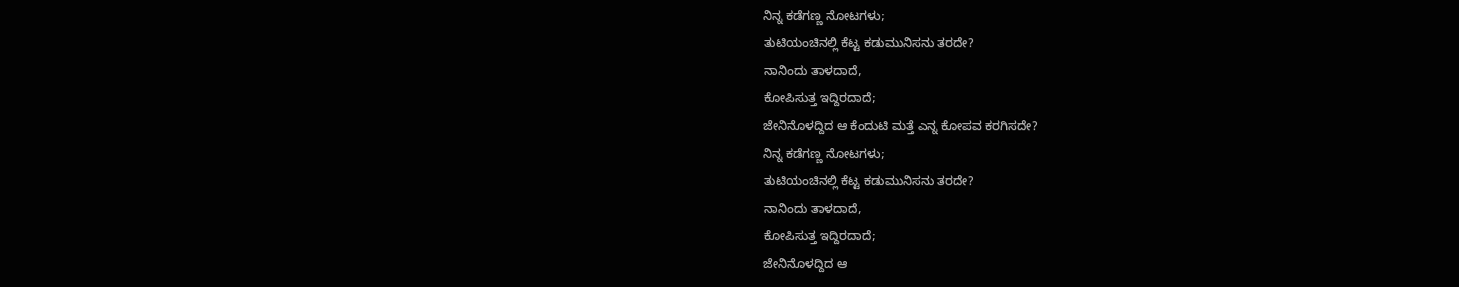ನಿನ್ನ ಕಡೆಗಣ್ಣ ನೋಟಗಳು;
ತುಟಿಯಂಚಿನಲ್ಲಿ ಕೆಟ್ಟ ಕಡುಮುನಿಸನು ತರದೇ?
ನಾನಿಂದು ತಾಳದಾದೆ,
ಕೋಪಿಸುತ್ತ ಇದ್ದಿರದಾದೆ;
ಜೇನಿನೊಳದ್ದಿದ ಆ ಕೆಂದುಟಿ ಮತ್ತೆ ಎನ್ನ ಕೋಪವ ಕರಗಿಸದೇ?
ನಿನ್ನ ಕಡೆಗಣ್ಣ ನೋಟಗಳು;
ತುಟಿಯಂಚಿನಲ್ಲಿ ಕೆಟ್ಟ ಕಡುಮುನಿಸನು ತರದೇ?
ನಾನಿಂದು ತಾಳದಾದೆ,
ಕೋಪಿಸುತ್ತ ಇದ್ದಿರದಾದೆ;
ಜೇನಿನೊಳದ್ದಿದ ಆ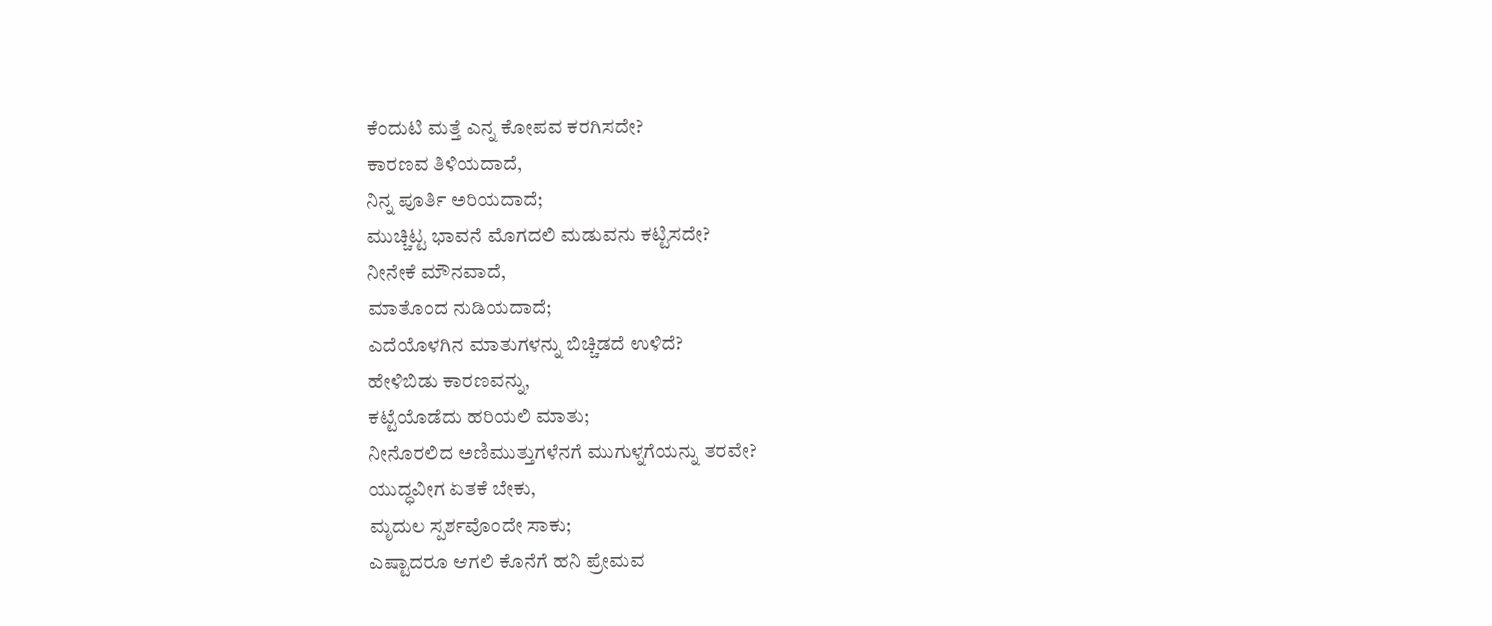ಕೆಂದುಟಿ ಮತ್ತೆ ಎನ್ನ ಕೋಪವ ಕರಗಿಸದೇ?
ಕಾರಣವ ತಿಳಿಯದಾದೆ,
ನಿನ್ನ ಪೂರ್ತಿ ಅರಿಯದಾದೆ;
ಮುಚ್ಚಿಟ್ಟ ಭಾವನೆ ಮೊಗದಲಿ ಮಡುವನು ಕಟ್ಟಿಸದೇ?
ನೀನೇಕೆ ಮೌನವಾದೆ,
ಮಾತೊಂದ ನುಡಿಯದಾದೆ;
ಎದೆಯೊಳಗಿನ ಮಾತುಗಳನ್ನು ಬಿಚ್ಚಿಡದೆ ಉಳಿದೆ?
ಹೇಳಿಬಿಡು ಕಾರಣವನ್ನು,
ಕಟ್ಟೆಯೊಡೆದು ಹರಿಯಲಿ ಮಾತು;
ನೀನೊರಲಿದ ಅಣಿಮುತ್ತುಗಳೆನಗೆ ಮುಗುಳ್ನಗೆಯನ್ನು ತರವೇ?
ಯುದ್ಧವೀಗ ಏತಕೆ ಬೇಕು,
ಮೃದುಲ ಸ್ಪರ್ಶವೊಂದೇ ಸಾಕು;
ಎಷ್ಟಾದರೂ ಆಗಲಿ ಕೊನೆಗೆ ಹನಿ ಪ್ರೇಮವ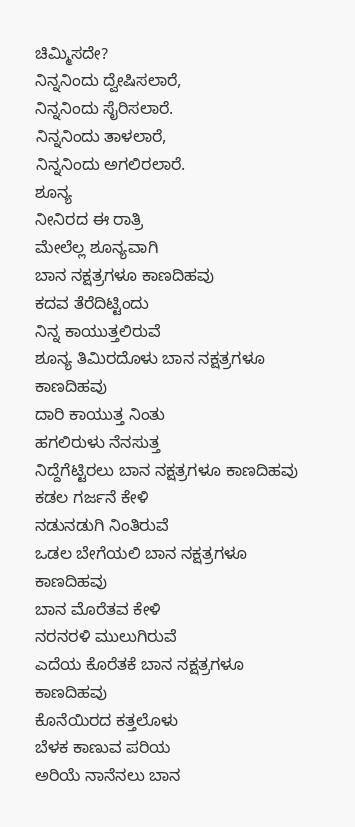ಚಿಮ್ಮಿಸದೇ?
ನಿನ್ನನಿಂದು ದ್ವೇಷಿಸಲಾರೆ,
ನಿನ್ನನಿಂದು ಸೈರಿಸಲಾರೆ.
ನಿನ್ನನಿಂದು ತಾಳಲಾರೆ,
ನಿನ್ನನಿಂದು ಅಗಲಿರಲಾರೆ.
ಶೂನ್ಯ
ನೀನಿರದ ಈ ರಾತ್ರಿ
ಮೇಲೆಲ್ಲ ಶೂನ್ಯವಾಗಿ
ಬಾನ ನಕ್ಷತ್ರಗಳೂ ಕಾಣದಿಹವು
ಕದವ ತೆರೆದಿಟ್ಟಿಂದು
ನಿನ್ನ ಕಾಯುತ್ತಲಿರುವೆ
ಶೂನ್ಯ ತಿಮಿರದೊಳು ಬಾನ ನಕ್ಷತ್ರಗಳೂ ಕಾಣದಿಹವು
ದಾರಿ ಕಾಯುತ್ತ ನಿಂತು
ಹಗಲಿರುಳು ನೆನಸುತ್ತ
ನಿದ್ದೆಗೆಟ್ಟಿರಲು ಬಾನ ನಕ್ಷತ್ರಗಳೂ ಕಾಣದಿಹವು
ಕಡಲ ಗರ್ಜನೆ ಕೇಳಿ
ನಡುನಡುಗಿ ನಿಂತಿರುವೆ
ಒಡಲ ಬೇಗೆಯಲಿ ಬಾನ ನಕ್ಷತ್ರಗಳೂ ಕಾಣದಿಹವು
ಬಾನ ಮೊರೆತವ ಕೇಳಿ
ನರನರಳಿ ಮುಲುಗಿರುವೆ
ಎದೆಯ ಕೊರೆತಕೆ ಬಾನ ನಕ್ಷತ್ರಗಳೂ ಕಾಣದಿಹವು
ಕೊನೆಯಿರದ ಕತ್ತಲೊಳು
ಬೆಳಕ ಕಾಣುವ ಪರಿಯ
ಅರಿಯೆ ನಾನೆನಲು ಬಾನ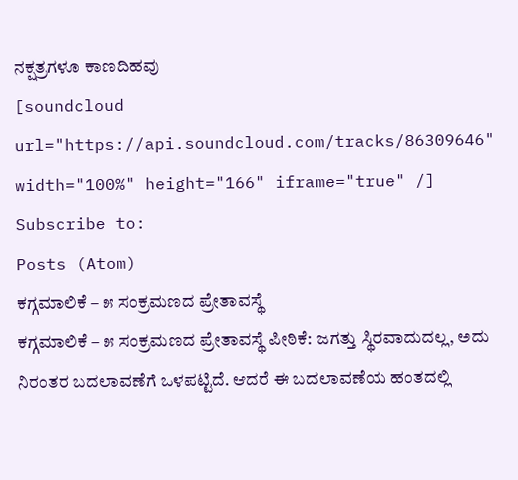ನಕ್ಷತ್ರಗಳೂ ಕಾಣದಿಹವು
[soundcloud url="https://api.soundcloud.com/tracks/86309646" width="100%" height="166" iframe="true" /]
Subscribe to:
Posts (Atom)
ಕಗ್ಗಮಾಲಿಕೆ – ೫ ಸಂಕ್ರಮಣದ ಪ್ರೇತಾವಸ್ಥೆ
ಕಗ್ಗಮಾಲಿಕೆ – ೫ ಸಂಕ್ರಮಣದ ಪ್ರೇತಾವಸ್ಥೆ ಪೀಠಿಕೆ: ಜಗತ್ತು ಸ್ಥಿರವಾದುದಲ್ಲ, ಅದು ನಿರಂತರ ಬದಲಾವಣೆಗೆ ಒಳಪಟ್ಟಿದೆ. ಆದರೆ ಈ ಬದಲಾವಣೆಯ ಹಂತದಲ್ಲಿ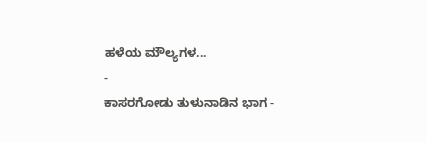ಹಳೆಯ ಮೌಲ್ಯಗಳ...
-
ಕಾಸರಗೋಡು ತುಳುನಾಡಿನ ಭಾಗ -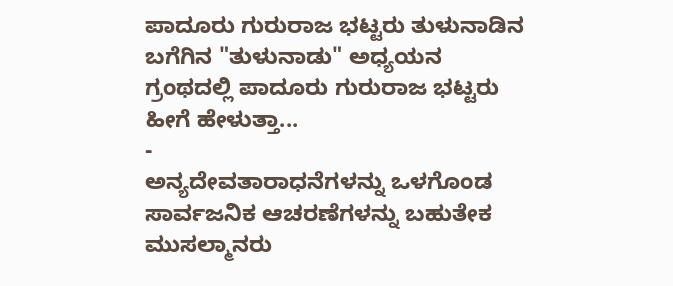ಪಾದೂರು ಗುರುರಾಜ ಭಟ್ಟರು ತುಳುನಾಡಿನ ಬಗೆಗಿನ "ತುಳುನಾಡು" ಅಧ್ಯಯನ ಗ್ರಂಥದಲ್ಲಿ ಪಾದೂರು ಗುರುರಾಜ ಭಟ್ಟರು ಹೀಗೆ ಹೇಳುತ್ತಾ...
-
ಅನ್ಯದೇವತಾರಾಧನೆಗಳನ್ನು ಒಳಗೊಂಡ ಸಾರ್ವಜನಿಕ ಆಚರಣೆಗಳನ್ನು ಬಹುತೇಕ ಮುಸಲ್ಮಾನರು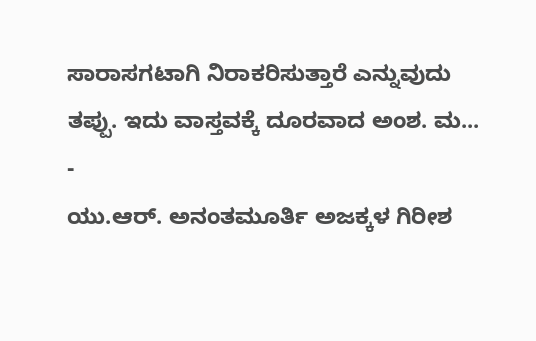ಸಾರಾಸಗಟಾಗಿ ನಿರಾಕರಿಸುತ್ತಾರೆ ಎನ್ನುವುದು ತಪ್ಪು. ಇದು ವಾಸ್ತವಕ್ಕೆ ದೂರವಾದ ಅಂಶ. ಮ...
-
ಯು.ಆರ್. ಅನಂತಮೂರ್ತಿ ಅಜಕ್ಕಳ ಗಿರೀಶ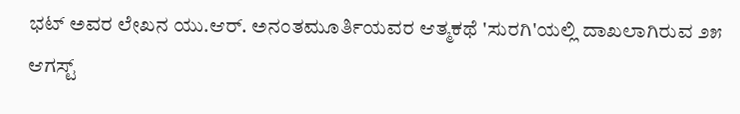ಭಟ್ ಅವರ ಲೇಖನ ಯು.ಆರ್. ಅನಂತಮೂರ್ತಿಯವರ ಆತ್ಮಕಥೆ 'ಸುರಗಿ'ಯಲ್ಲಿ ದಾಖಲಾಗಿರುವ ೨೫ ಆಗಸ್ಟ್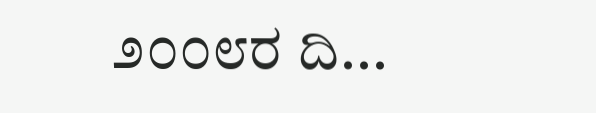೨೦೦೮ರ ದಿ...